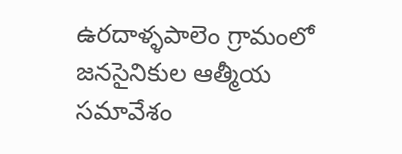ఉరదాళ్ళపాలెం గ్రామంలో జనసైనికుల ఆత్మీయ సమావేశం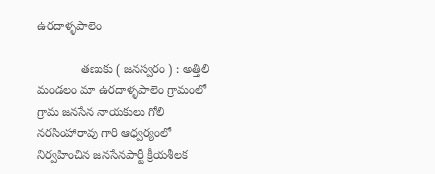ఉరదాళ్ళపాలెం

             తణుకు ( జనస్వరం ) : అత్తిలి మండలం మా ఉరదాళ్ళపాలెం గ్రామంలో గ్రామ జనసేన నాయకులు గోలి నరసింహారావు గారి ఆధ్వర్యంలో నిర్వహించిన జనసేనపార్టీ క్రీయశీలక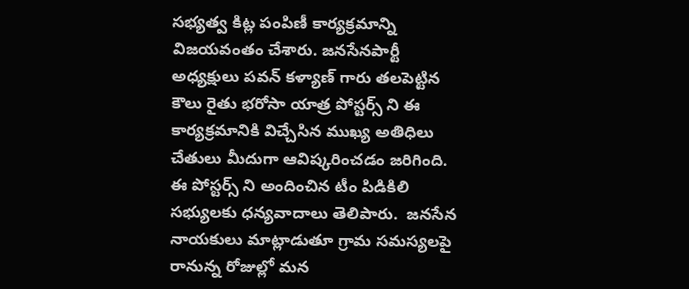సభ్యత్వ కిట్ల పంపిణీ కార్యక్రమాన్ని విజయవంతం చేశారు. జనసేనపార్టీ అధ్యక్షులు పవన్ కళ్యాణ్ గారు తలపెట్టిన కౌలు రైతు భరోసా యాత్ర పోస్టర్స్ ని ఈ కార్యక్రమానికి విచ్చేసిన ముఖ్య అతిధిలు చేతులు మీదుగా ఆవిష్కరించడం జరిగింది‌‌‌. ఈ పోస్టర్స్ ని అందించిన టీం పిడికిలి సభ్యులకు ధన్యవాదాలు తెలిపారు.  జనసేన నాయకులు మాట్లాడుతూ గ్రామ సమస్యలపై రానున్న రోజుల్లో మన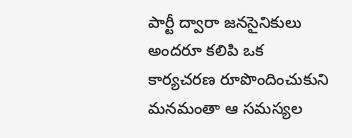పార్టీ ద్వారా జనసైనికులు అందరూ కలిపి ఒక కార్యచరణ రూపొందించుకుని మనమంతా ఆ సమస్యల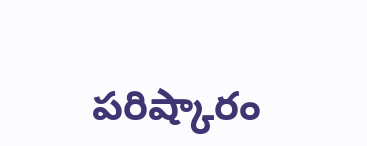పరిష్కారం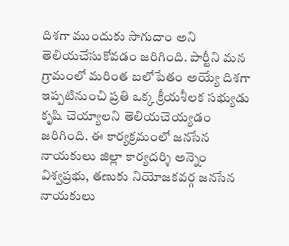దిశగా ముందుకు సాగుదాం అని తెలియచేసుకోవడం జరిగింది. పార్టీని మన గ్రామంలో మరింత బలోపేతం అయ్యే దిశగా ఇప్పటినుంచి ప్రతి ఒక్క క్రీయశీలక సభ్యుడు కృషి చెయ్యాలని తెలియచెయ్యడం జరిగింది. ఈ కార్యక్రమంలో జనసేన నాయకులు జిల్లా కార్యదర్శి అన్నెం విశ్వప్రభు, తణుకు నియోజకవర్గ జనసేన నాయకులు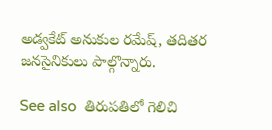అడ్వకేట్ అనుకుల రమేష్, తదితర జనసైనికులు పాల్గొన్నారు.

See also  తిరుపతిలో గెలిచి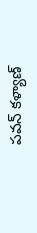పవన్ కళ్యాణ్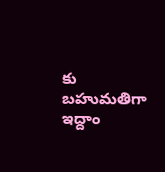కు బహుమతిగా ఇద్దాం